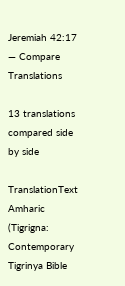Jeremiah 42:17 — Compare Translations

13 translations compared side by side

TranslationText
Amharic (Tigrigna: Contemporary Tigrinya Bible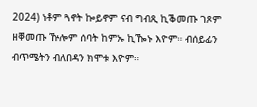2024) ነቶም ጓኖት ኰይኖም ናብ ግብጺ ኪቕመጡ ገጾም ዘቐመጡ ዅሎም ሰባት ከምኡ ኪዀኑ እዮም። ብሰይፊን ብጥሜትን ብለበዳን ክሞቱ እዮም።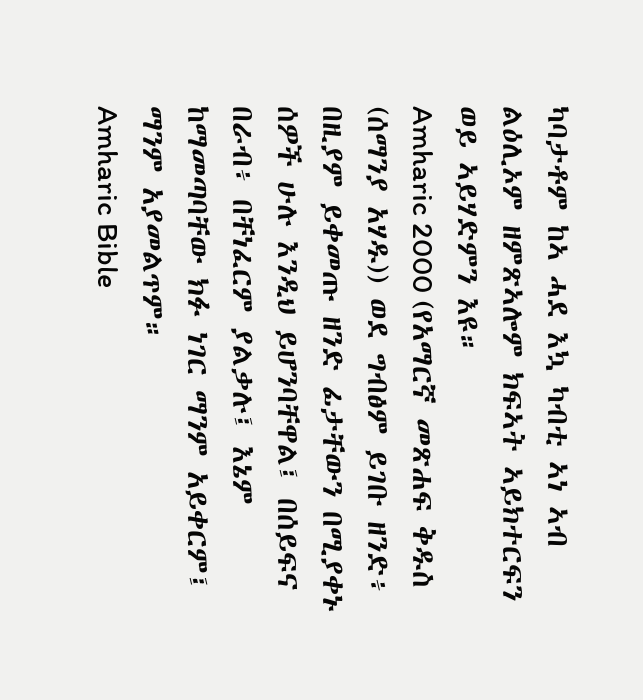ካባታቶም ከኣ ሓደ እኳ ካብቲ ኣነ ኣብ ልዕሊኦም ዘምጽኣሎም ክፍኣት ኣይክተርፍን ወይ ኣይሃድምን እዩ።
Amharic 2000 (የአማርኛ መጽሐፍ ቅዱስ (ሰማንያ አሃዱ)) ወደ ግብፅም ይገቡ ዘንድ፥ በዚያም ይቀመጡ ዘንድ ፊታቸውን በሚያቀኑ ሰዎች ሁሉ እንዲህ ይሆንባቸዋል፤ በሰይፍና በራብ፥ በቸነፈርም ያልቃሉ፤ እኔም ከማመጣባቸው ክፉ ነገር ማንም አይቀርም፤ ማንም አያመልጥም።
Amharic Bible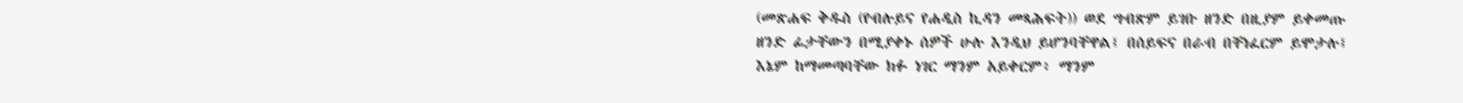(መጽሐፍ ቅዱስ (የብሉይና የሐዲስ ኪዳን መጻሕፍት)) ወደ ግብጽም ይገቡ ዘንድ በዚያም ይቀመጡ ዘንድ ፊታቸውን በሚያቀኑ ሰዎች ሁሉ እንዲህ ይሆንባቸዋል፤ በሰይፍና በራብ በቸነፈርም ይሞታሉ፤ እኔም ከማመጣባቸው ክፉ ነገር ማንም አይቀርም፥ ማንም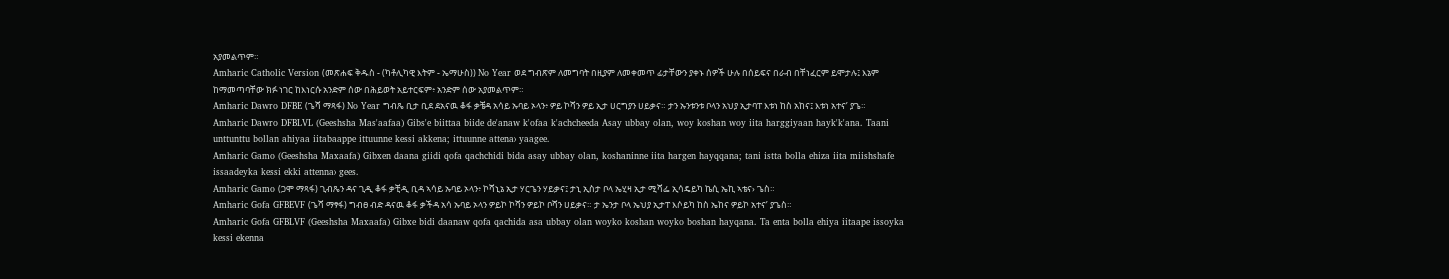አያመልጥም።
Amharic Catholic Version (መጽሐፍ ቅዱስ - (ካቶሊካዊ እትም - ኤማሁስ)) No Year ወደ ግብጽም ለመግባት በዚያም ለመቀመጥ ፊታቸውን ያቀኑ ሰዎች ሁሉ በሰይፍና በራብ በቸነፈርም ይሞታሉ፤ እኔም ከማመጣባቸው ክፉ ነገር ከእነርሱ አንድም ሰው በሕይወት አይተርፍም፥ አንድም ሰው አያመልጥም።
Amharic Dawro DFBE (ጌሻ ማጻፋ) No Year ግብጼ ቢታ ቢደ ደአናዉ ቆፋ ቃቼዳ አሳይ ኡባይ ኦላን፥ ዎይ ኮሻን ዎይ ኢታ ሀርግያን ሀይቃና። ታን ኡንቱንቱ ቦላን አህያ ኢታባፐ እቱነ ከስ አከና፤ እቱነ አተና’ ያጌ።
Amharic Dawro DFBLVL (Geeshsha Mas'aafaa) Gibs'e biittaa biide de'anaw k'ofaa k'achcheeda Asay ubbay olan, woy koshan woy iita harggiyaan hayk'k'ana. Taani unttunttu bollan ahiyaa iitabaappe ittuunne kessi akkena; ittuunne attena› yaagee.
Amharic Gamo (Geeshsha Maxaafa) Gibxen daana giidi qofa qachchidi bida asay ubbay olan, koshaninne iita hargen hayqqana; tani istta bolla ehiza iita miishshafe issaadeyka kessi ekki attenna› gees.
Amharic Gamo (ጋሞ ማጻፋ) ጊብጼን ዳና ጊዲ ቆፋ ቃቺዲ ቢዳ ኣሳይ ኡባይ ኦላን፥ ኮሻኒኔ ኢታ ሃርጌን ሃይቃና፤ ታኒ ኢስታ ቦላ ኤሂዛ ኢታ ሚሻፌ ኢሳዴይካ ኬሲ ኤኪ ኣቴና› ጌስ።
Amharic Gofa GFBEVF (ጌሻ ማፃፋ) ግብፀ ብድ ዳናዉ ቆፋ ቃችዳ አሳ ኡባይ ኦላን ዎይኮ ኮሻን ዎይኮ ቦሻን ሀይቃና። ታ ኤንታ ቦላ ኤህያ ኢታፐ እሶይካ ከስ ኤከና ዎይኮ አተና’ ያጌስ።
Amharic Gofa GFBLVF (Geeshsha Maxaafa) Gibxe bidi daanaw qofa qachida asa ubbay olan woyko koshan woyko boshan hayqana. Ta enta bolla ehiya iitaape issoyka kessi ekenna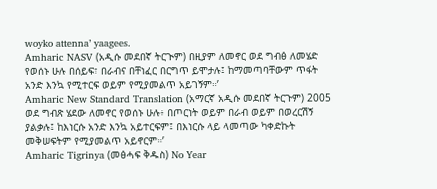woyko attenna’ yaagees.
Amharic NASV (አዲሱ መደበኛ ትርጒም) በዚያም ለመኖር ወደ ግብፅ ለመሄድ የወሰኑ ሁሉ በሰይፍ፣ በራብና በቸነፈር በርግጥ ይሞታሉ፤ ከማመጣባቸውም ጥፋት አንድ እንኳ የሚተርፍ ወይም የሚያመልጥ አይገኝም።’
Amharic New Standard Translation (አማርኛ አዲሱ መደበኛ ትርጉም) 2005 ወደ ግብጽ ሄደው ለመኖር የወሰኑ ሁሉ፥ በጦርነት ወይም በራብ ወይም በወረርሽኝ ያልቃሉ፤ ከእነርሱ አንድ እንኳ አይተርፍም፤ በእነርሱ ላይ ላመጣው ካቀድኩት መቅሠፍትም የሚያመልጥ አይኖርም።’
Amharic Tigrinya (መፅሓፍ ቅዱስ) No Year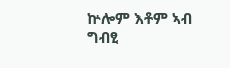ኵሎም እቶም ኣብ ግብፂ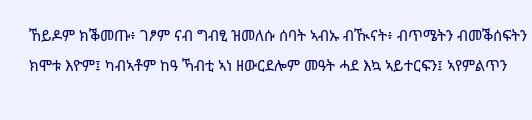ኸይዶም ክቕመጡ፥ ገፆም ናብ ግብፂ ዝመለሱ ሰባት ኣብኡ ብዂናት፥ ብጥሜትን ብመቕሰፍትን ክሞቱ እዮም፤ ካብኣቶም ከዓ ኻብቲ ኣነ ዘውርደሎም መዓት ሓደ እኳ ኣይተርፍን፤ ኣየምልጥን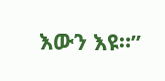እውን እዩ።”